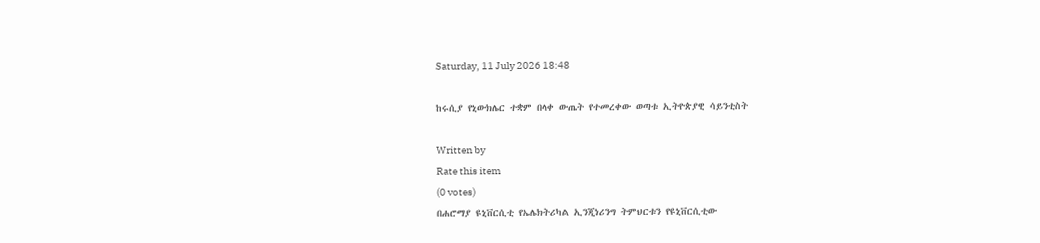Saturday, 11 July 2026 18:48

ከሩሲያ የኒውክሌር ተቋም በላቀ ውጤት የተመረቀው ወጣቱ ኢትዮጵያዊ ሳይንቲስት

Written by
Rate this item
(0 votes)
በሐሮማያ ዩኒቨርሲቲ የኤሌክትሪካል ኢንጂነሪንግ ትምህርቱን የዩኒቨርሲቲው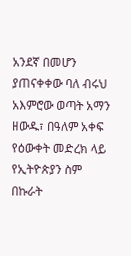አንደኛ በመሆን ያጠናቀቀው ባለ ብሩህ አእምሮው ወጣት አማን ዘውዱ፣ በዓለም አቀፍ የዕውቀት መድረክ ላይ የኢትዮጵያን ስም በኩራት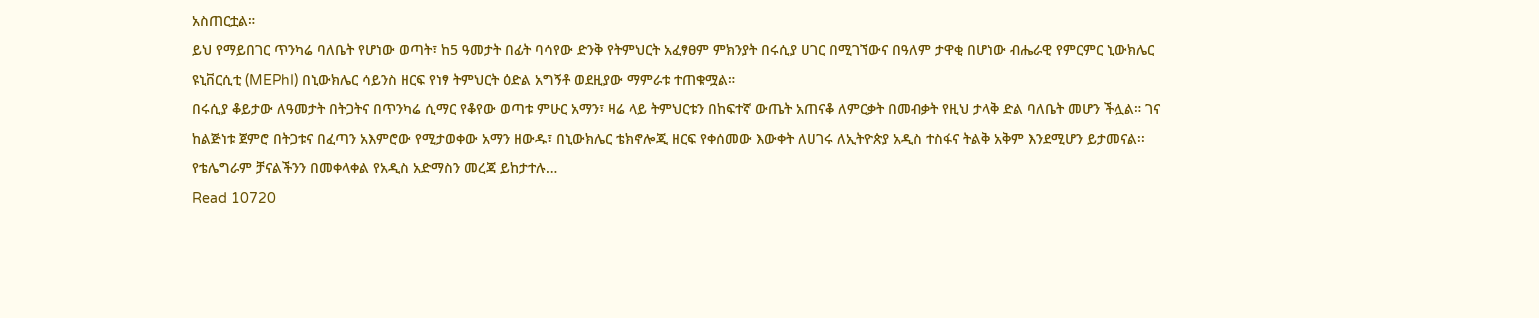አስጠርቷል።
ይህ የማይበገር ጥንካሬ ባለቤት የሆነው ወጣት፣ ከ5 ዓመታት በፊት ባሳየው ድንቅ የትምህርት አፈፃፀም ምክንያት በሩሲያ ሀገር በሚገኘውና በዓለም ታዋቂ በሆነው ብሔራዊ የምርምር ኒውክሌር ዩኒቨርሲቲ (MEPhI) በኒውክሌር ሳይንስ ዘርፍ የነፃ ትምህርት ዕድል አግኝቶ ወደዚያው ማምራቱ ተጠቁሟል።
በሩሲያ ቆይታው ለዓመታት በትጋትና በጥንካሬ ሲማር የቆየው ወጣቱ ምሁር አማን፣ ዛሬ ላይ ትምህርቱን በከፍተኛ ውጤት አጠናቆ ለምርቃት በመብቃት የዚህ ታላቅ ድል ባለቤት መሆን ችሏል። ገና ከልጅነቱ ጀምሮ በትጋቱና በፈጣን አእምሮው የሚታወቀው አማን ዘውዱ፣ በኒውክሌር ቴክኖሎጂ ዘርፍ የቀሰመው እውቀት ለሀገሩ ለኢትዮጵያ አዲስ ተስፋና ትልቅ አቅም እንደሚሆን ይታመናል፡፡
የቴሌግራም ቻናልችንን በመቀላቀል የአዲስ አድማስን መረጃ ይከታተሉ…
Read 10720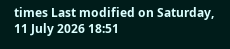times Last modified on Saturday, 11 July 2026 18:51